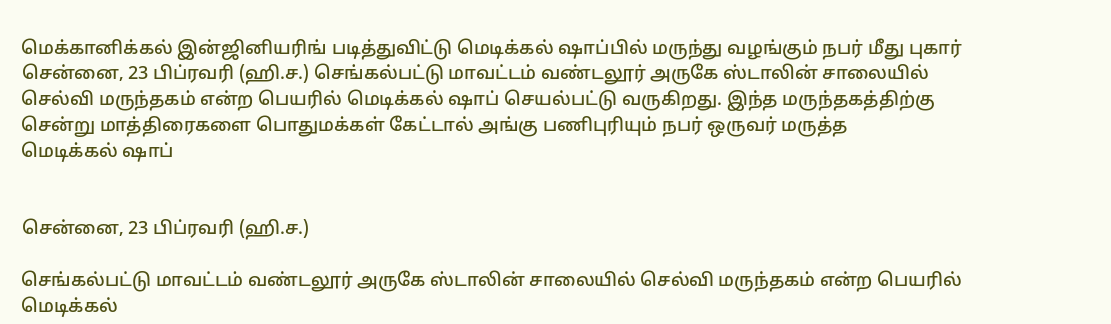மெக்கானிக்கல் இன்ஜினியரிங் படித்துவிட்டு மெடிக்கல் ஷாப்பில் மருந்து வழங்கும் நபர் மீது புகார்
சென்னை, 23 பிப்ரவரி (ஹி.ச.) செங்கல்பட்டு மாவட்டம் வண்டலூர் அருகே ஸ்டாலின் சாலையில் செல்வி மருந்தகம் என்ற பெயரில் மெடிக்கல் ஷாப் செயல்பட்டு வருகிறது. இந்த மருந்தகத்திற்கு சென்று மாத்திரைகளை பொதுமக்கள் கேட்டால் அங்கு பணிபுரியும் நபர் ஒருவர் மருத்த
மெடிக்கல் ஷாப்


சென்னை, 23 பிப்ரவரி (ஹி.ச.)

செங்கல்பட்டு மாவட்டம் வண்டலூர் அருகே ஸ்டாலின் சாலையில் செல்வி மருந்தகம் என்ற பெயரில் மெடிக்கல்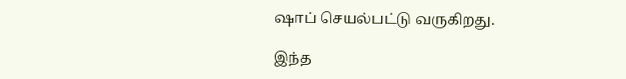ஷாப் செயல்பட்டு வருகிறது.

இந்த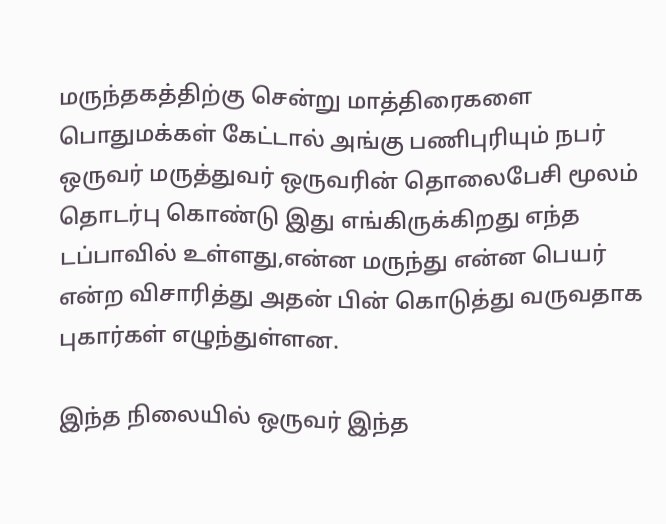மருந்தகத்திற்கு சென்று மாத்திரைகளை பொதுமக்கள் கேட்டால் அங்கு பணிபுரியும் நபர் ஒருவர் மருத்துவர் ஒருவரின் தொலைபேசி மூலம் தொடர்பு கொண்டு இது எங்கிருக்கிறது எந்த டப்பாவில் உள்ளது,என்ன மருந்து என்ன பெயர் என்ற விசாரித்து அதன் பின் கொடுத்து வருவதாக புகார்கள் எழுந்துள்ளன.

இந்த நிலையில் ஒருவர் இந்த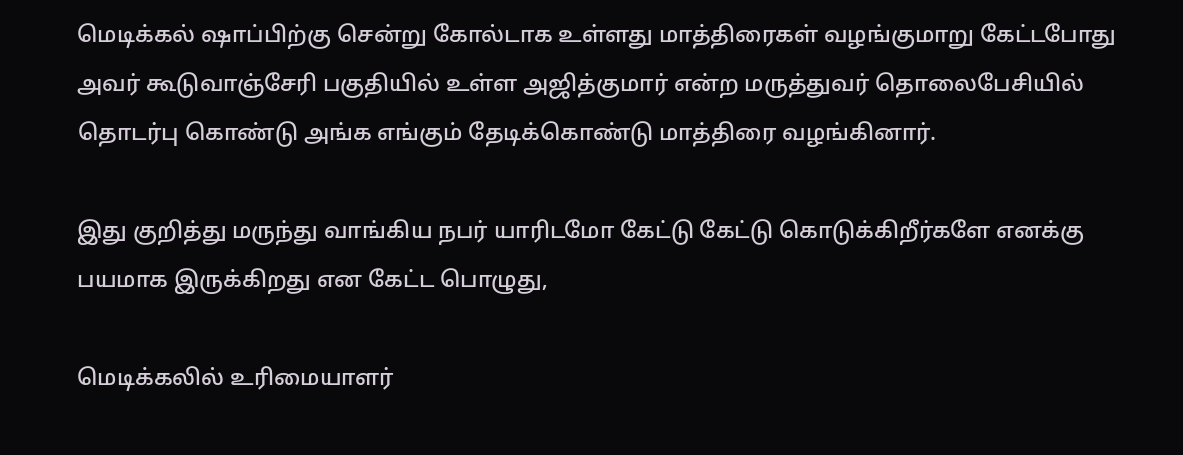மெடிக்கல் ஷாப்பிற்கு சென்று கோல்டாக உள்ளது மாத்திரைகள் வழங்குமாறு கேட்டபோது அவர் கூடுவாஞ்சேரி பகுதியில் உள்ள அஜித்குமார் என்ற மருத்துவர் தொலைபேசியில் தொடர்பு கொண்டு அங்க எங்கும் தேடிக்கொண்டு மாத்திரை வழங்கினார்.

இது குறித்து மருந்து வாங்கிய நபர் யாரிடமோ கேட்டு கேட்டு கொடுக்கிறீர்களே எனக்கு பயமாக இருக்கிறது என கேட்ட பொழுது,

மெடிக்கலில் உரிமையாளர்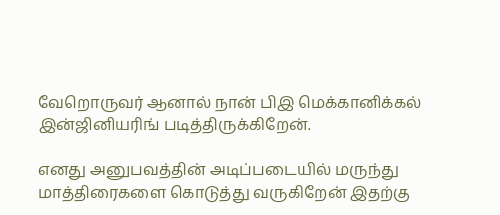வேறொருவர் ஆனால் நான் பிஇ மெக்கானிக்கல் இன்ஜினியரிங் படித்திருக்கிறேன்.

எனது அனுபவத்தின் அடிப்படையில் மருந்து மாத்திரைகளை கொடுத்து வருகிறேன் இதற்கு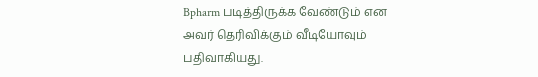Bpharm படித்திருக்க வேண்டும் என அவர் தெரிவிக்கும் வீடியோவும் பதிவாகியது.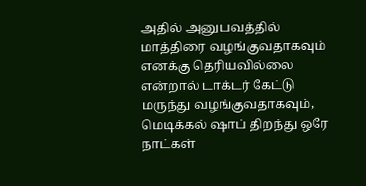அதில் அனுபவத்தில் மாத்திரை வழங்குவதாகவும் எனக்கு தெரியவில்லை என்றால் டாக்டர் கேட்டு மருந்து வழங்குவதாகவும், மெடிக்கல் ஷாப் திறந்து ஒரே நாட்கள்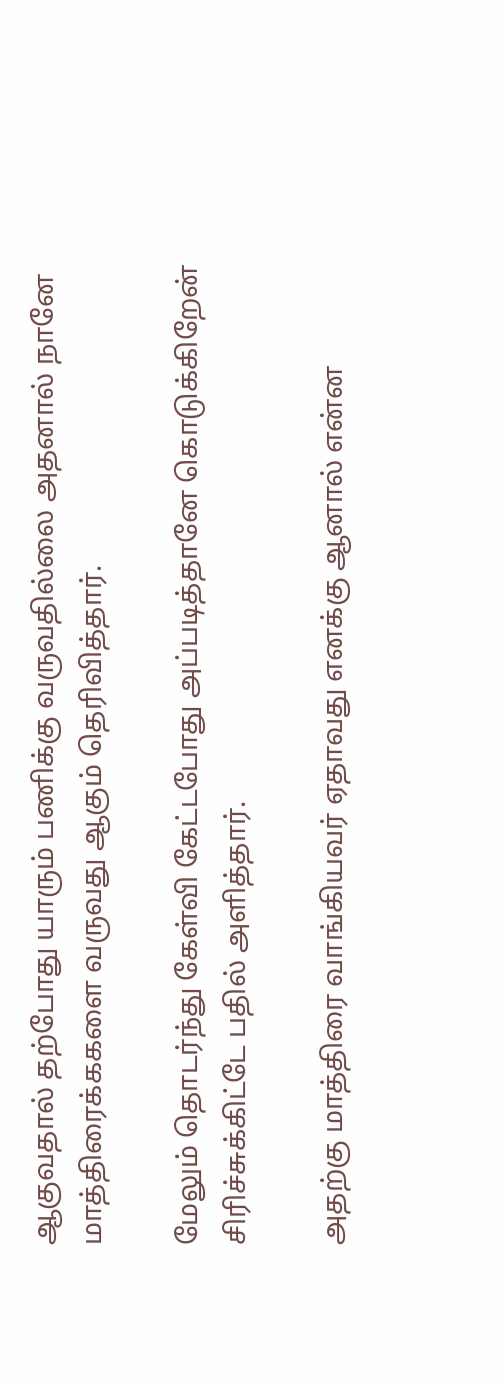ஆகுவதால் தற்போது யாரும் பணிக்கு வருவதில்லை அதனால் நானே மாத்திரைக்ககளை வருவது ஆகும் தெரிவித்தார்.

மேலும் தொடர்ந்து கேள்வி கேட்டபோது அப்படித்தானே கொடுக்கிறேன் சிரிச்சுக்கிட்டே பதில் அளித்தார்.

அதற்கு மாத்திரை வாங்கியவர் ஏதாவது எனக்கு ஆனால் என்ன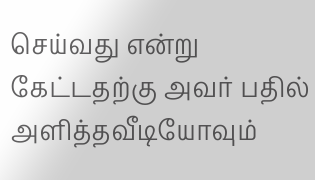செய்வது என்று கேட்டதற்கு அவர் பதில் அளித்தவீடியோவும்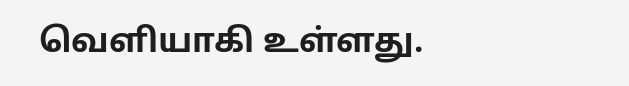வெளியாகி உள்ளது.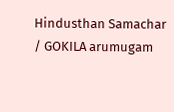Hindusthan Samachar / GOKILA arumugam